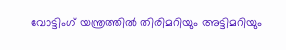വോട്ടിംഗ് യന്ത്രത്തില്‍ തിരിമറിയും അട്ടിമറിയും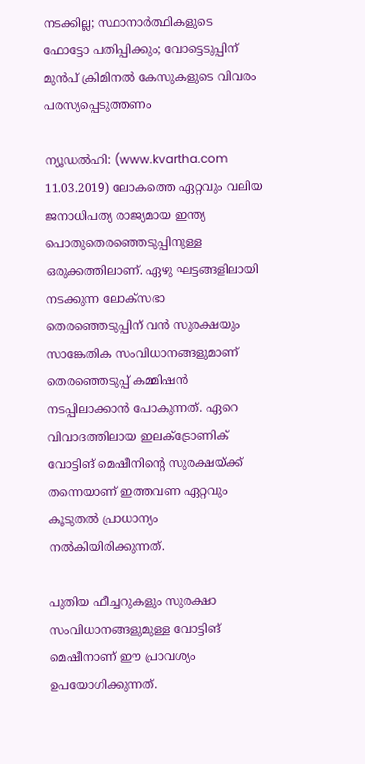നടക്കില്ല; സ്ഥാനാര്‍ത്ഥികളുടെ ഫോട്ടോ പതിപ്പിക്കും; വോട്ടെടുപ്പിന് മുന്‍പ് ക്രിമിനല്‍ കേസുകളുടെ വിവരം പരസ്യപ്പെടുത്തണം

ന്യൂഡല്‍ഹി: (www.kvartha.com 11.03.2019) ലോകത്തെ ഏറ്റവും വലിയ ജനാധിപത്യ രാജ്യമായ ഇന്ത്യ പൊതുതെരഞ്ഞെടുപ്പിനുള്ള ഒരുക്കത്തിലാണ്. ഏഴു ഘട്ടങ്ങളിലായി നടക്കുന്ന ലോക്‌സഭാ തെരഞ്ഞെടുപ്പിന് വന്‍ സുരക്ഷയും സാങ്കേതിക സംവിധാനങ്ങളുമാണ് തെരഞ്ഞെടുപ്പ് കമ്മിഷന്‍ നടപ്പിലാക്കാന്‍ പോകുന്നത്. ഏറെ വിവാദത്തിലായ ഇലക്ട്രോണിക് വോട്ടിങ് മെഷീനിന്റെ സുരക്ഷയ്ക്ക് തന്നെയാണ് ഇത്തവണ ഏറ്റവും കൂടുതല്‍ പ്രാധാന്യം നല്‍കിയിരിക്കുന്നത്.

പുതിയ ഫീച്ചറുകളും സുരക്ഷാ സംവിധാനങ്ങളുമുള്ള വോട്ടിങ് മെഷീനാണ് ഈ പ്രാവശ്യം ഉപയോഗിക്കുന്നത്.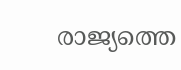രാജ്യത്തെ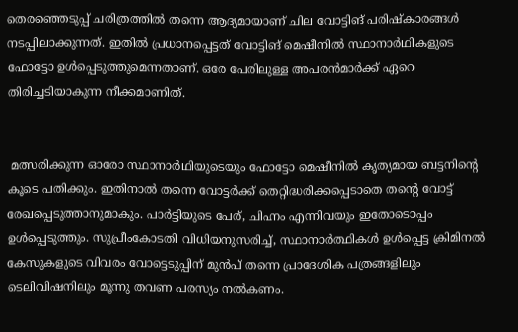തെരഞ്ഞെടുപ്പ് ചരിത്രത്തില്‍ തന്നെ ആദ്യമായാണ് ചില വോട്ടിങ് പരിഷ്‌കാരങ്ങള്‍ നടപ്പിലാക്കുന്നത്. ഇതില്‍ പ്രധാനപ്പെട്ടത് വോട്ടിങ് മെഷീനില്‍ സ്ഥാനാര്‍ഥികളുടെ ഫോട്ടോ ഉള്‍പ്പെടുത്തുമെന്നതാണ്. ഒരേ പേരിലുള്ള അപരന്‍മാര്‍ക്ക് ഏറെ തിരിച്ചടിയാകുന്ന നീക്കമാണിത്.


 മത്സരിക്കുന്ന ഓരോ സ്ഥാനാര്‍ഥിയുടെയും ഫോട്ടോ മെഷീനില്‍ കൃത്യമായ ബട്ടനിന്റെ കൂടെ പതിക്കും. ഇതിനാല്‍ തന്നെ വോട്ടര്‍ക്ക് തെറ്റിദ്ധരിക്കപ്പെടാതെ തന്റെ വോട്ട് രേഖപ്പെടുത്താനുമാകും. പാര്‍ട്ടിയുടെ പേര്, ചിഹ്നം എന്നിവയും ഇതോടൊപ്പം ഉള്‍പ്പെടുത്തും. സുപ്രീംകോടതി വിധിയനുസരിച്ച്, സ്ഥാനാര്‍ത്ഥികള്‍ ഉള്‍പ്പെട്ട ക്രിമിനല്‍ കേസുകളുടെ വിവരം വോട്ടെടുപ്പിന് മുന്‍പ് തന്നെ പ്രാദേശിക പത്രങ്ങളിലും ടെലിവിഷനിലും മൂന്നു തവണ പരസ്യം നല്‍കണം.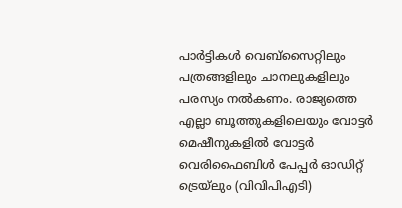പാര്‍ട്ടികള്‍ വെബ്‌സൈറ്റിലും പത്രങ്ങളിലും ചാനലുകളിലും പരസ്യം നല്‍കണം. രാജ്യത്തെ എല്ലാ ബൂത്തുകളിലെയും വോട്ടര്‍ മെഷീനുകളില്‍ വോട്ടര്‍ വെരിഫൈബിള്‍ പേപ്പര്‍ ഓഡിറ്റ് ട്രെയ്‌ലും (വിവിപിഎടി)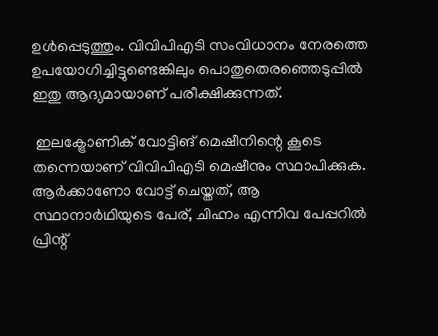ഉള്‍പ്പെടുത്തും. വിവിപിഎടി സംവിധാനം നേരത്തെ ഉപയോഗിച്ചിട്ടുണ്ടെങ്കിലും പൊതുതെരഞ്ഞെടുപ്പില്‍ ഇതു ആദ്യമായാണ് പരീക്ഷിക്കുന്നത്.

 ഇലക്ട്രോണിക് വോട്ടിങ് മെഷീനിന്റെ കൂടെ തന്നെയാണ് വിവിപിഎടി മെഷീനും സ്ഥാപിക്കുക. ആര്‍ക്കാണോ വോട്ട് ചെയ്തത്, ആ സ്ഥാനാര്‍ഥിയുടെ പേര്, ചിഹ്നം എന്നിവ പേപ്പറില്‍ പ്രിന്റ്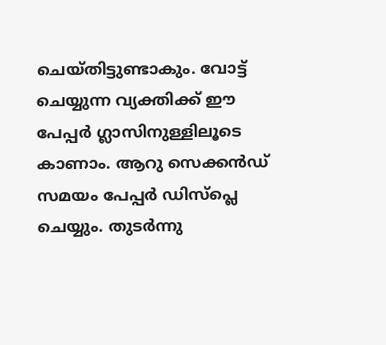ചെയ്തിട്ടുണ്ടാകും. വോട്ട് ചെയ്യുന്ന വ്യക്തിക്ക് ഈ പേപ്പര്‍ ഗ്ലാസിനുള്ളിലൂടെ കാണാം. ആറു സെക്കന്‍ഡ് സമയം പേപ്പര്‍ ഡിസ്‌പ്ലെ ചെയ്യും. തുടര്‍ന്നു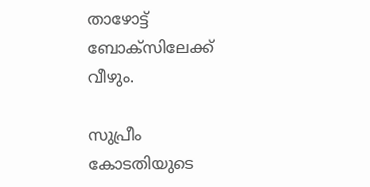താഴോട്ട് ബോക്‌സിലേക്ക് വീഴും.

സുപ്രീം കോടതിയുടെ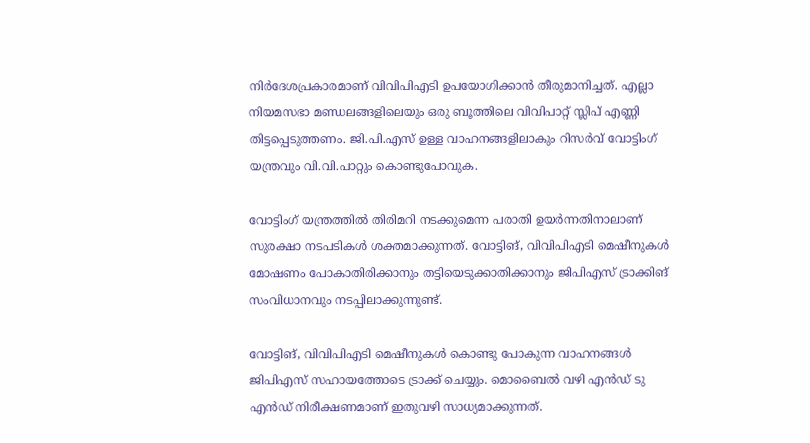നിര്‍ദേശപ്രകാരമാണ് വിവിപിഎടി ഉപയോഗിക്കാന്‍ തീരുമാനിച്ചത്. എല്ലാ നിയമസഭാ മണ്ഡലങ്ങളിലെയും ഒരു ബൂത്തിലെ വിവിപാറ്റ് സ്ലിപ് എണ്ണി തിട്ടപ്പെടുത്തണം. ജി.പി.എസ് ഉള്ള വാഹനങ്ങളിലാകും റിസര്‍വ് വോട്ടിംഗ് യന്ത്രവും വി.വി.പാറ്റും കൊണ്ടുപോവുക.

വോട്ടിംഗ് യന്ത്രത്തില്‍ തിരിമറി നടക്കുമെന്ന പരാതി ഉയര്‍ന്നതിനാലാണ് സുരക്ഷാ നടപടികള്‍ ശക്തമാക്കുന്നത്. വോട്ടിങ്, വിവിപിഎടി മെഷീനുകള്‍ മോഷണം പോകാതിരിക്കാനും തട്ടിയെടുക്കാതിക്കാനും ജിപിഎസ് ട്രാക്കിങ് സംവിധാനവും നടപ്പിലാക്കുന്നുണ്ട്.

വോട്ടിങ്, വിവിപിഎടി മെഷീനുകള്‍ കൊണ്ടു പോകുന്ന വാഹനങ്ങള്‍ ജിപിഎസ് സഹായത്തോടെ ട്രാക്ക് ചെയ്യും. മൊബൈല്‍ വഴി എന്‍ഡ് ടു എന്‍ഡ് നിരീക്ഷണമാണ് ഇതുവഴി സാധ്യമാക്കുന്നത്.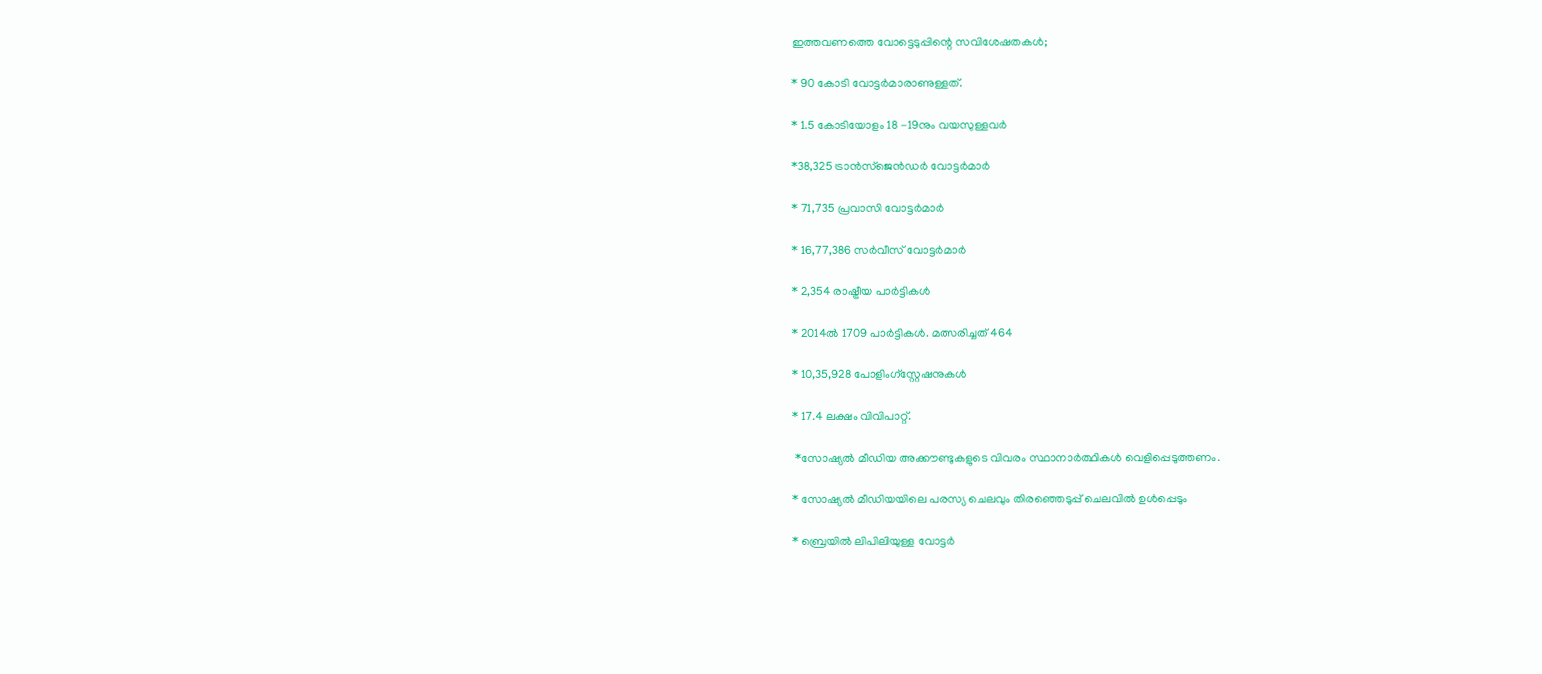ഇത്തവണത്തെ വോട്ടെടുപ്പിന്റെ സവിശേഷതകള്‍;

* 90 കോടി വോട്ടര്‍മാരാണുള്ളത്.

* 1.5 കോടിയോളം 18 -19നും വയസുള്ളവര്‍

*38,325 ട്രാന്‍സ്‌ജെന്‍ഡര്‍ വോട്ടര്‍മാര്‍

* 71,735 പ്രവാസി വോട്ടര്‍മാര്‍

* 16,77,386 സര്‍വീസ് വോട്ടര്‍മാര്‍

* 2,354 രാഷ്ട്രീയ പാര്‍ട്ടികള്‍

* 2014ല്‍ 1709 പാര്‍ട്ടികള്‍. മത്സരിച്ചത് 464

* 10,35,928 പോളിംഗ്‌സ്റ്റേഷനുകള്‍

* 17.4 ലക്ഷം വിവിപാറ്റ്.

 *സോഷ്യല്‍ മീഡിയ അക്കൗണ്ടുകളുടെ വിവരം സ്ഥാനാര്‍ത്ഥികള്‍ വെളിപ്പെടുത്തണം.

* സോഷ്യല്‍ മീഡിയയിലെ പരസ്യ ചെലവും തിരഞ്ഞെടുപ്പ് ചെലവില്‍ ഉള്‍പ്പെടും

* ബ്രെയില്‍ ലിപിലിയുള്ള വോട്ടര്‍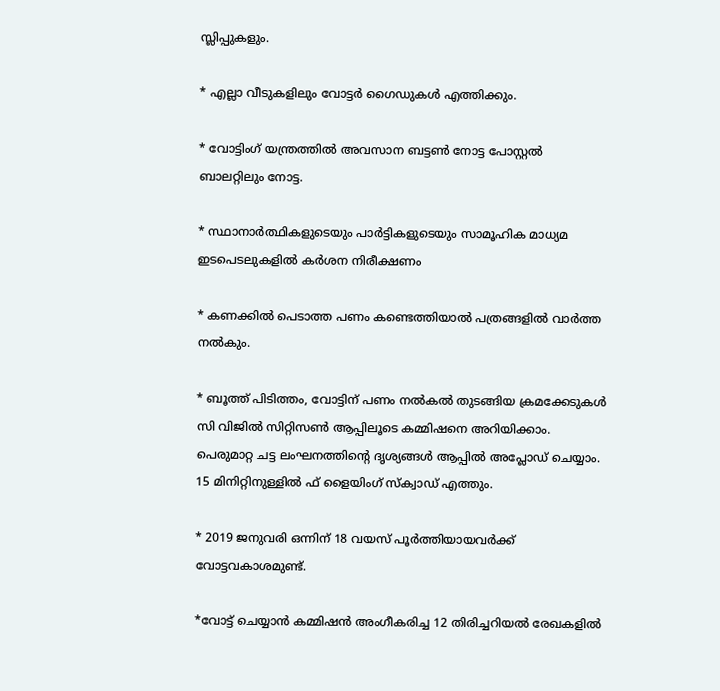സ്ലിപ്പുകളും.

* എല്ലാ വീടുകളിലും വോട്ടര്‍ ഗൈഡുകള്‍ എത്തിക്കും.

* വോട്ടിംഗ് യന്ത്രത്തില്‍ അവസാന ബട്ടണ്‍ നോട്ട പോസ്റ്റല്‍ ബാലറ്റിലും നോട്ട.

* സ്ഥാനാര്‍ത്ഥികളുടെയും പാര്‍ട്ടികളുടെയും സാമൂഹിക മാധ്യമ ഇടപെടലുകളില്‍ കര്‍ശന നിരീക്ഷണം

* കണക്കില്‍ പെടാത്ത പണം കണ്ടെത്തിയാല്‍ പത്രങ്ങളില്‍ വാര്‍ത്ത നല്‍കും.

* ബൂത്ത് പിടിത്തം, വോട്ടിന് പണം നല്‍കല്‍ തുടങ്ങിയ ക്രമക്കേടുകള്‍ സി വിജില്‍ സിറ്റിസണ്‍ ആപ്പിലൂടെ കമ്മിഷനെ അറിയിക്കാം. പെരുമാറ്റ ചട്ട ലംഘനത്തിന്റെ ദൃശ്യങ്ങള്‍ ആപ്പില്‍ അപ്ലോഡ് ചെയ്യാം. 15 മിനിറ്റിനുള്ളില്‍ ഫ് ളൈയിംഗ് സ്‌ക്വാഡ് എത്തും.

* 2019 ജനുവരി ഒന്നിന് 18 വയസ് പൂര്‍ത്തിയായവര്‍ക്ക് വോട്ടവകാശമുണ്ട്.

*വോട്ട് ചെയ്യാന്‍ കമ്മിഷന്‍ അംഗീകരിച്ച 12 തിരിച്ചറിയല്‍ രേഖകളില്‍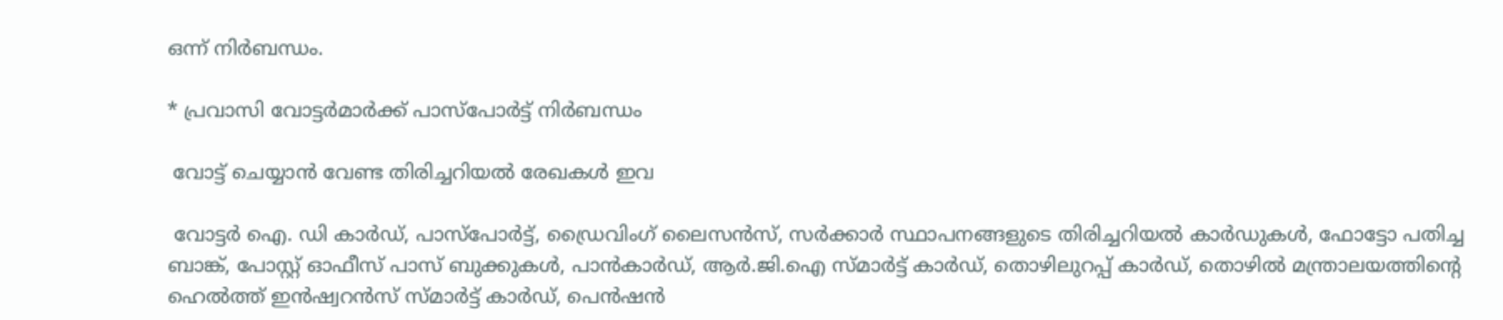ഒന്ന് നിര്‍ബന്ധം.

* പ്രവാസി വോട്ടര്‍മാര്‍ക്ക് പാസ്‌പോര്‍ട്ട് നിര്‍ബന്ധം

 വോട്ട് ചെയ്യാന്‍ വേണ്ട തിരിച്ചറിയല്‍ രേഖകള്‍ ഇവ

 വോട്ടര്‍ ഐ. ഡി കാര്‍ഡ്, പാസ്‌പോര്‍ട്ട്, ഡ്രൈവിംഗ് ലൈസന്‍സ്, സര്‍ക്കാര്‍ സ്ഥാപനങ്ങളുടെ തിരിച്ചറിയല്‍ കാര്‍ഡുകള്‍, ഫോട്ടോ പതിച്ച ബാങ്ക്, പോസ്റ്റ് ഓഫീസ് പാസ് ബുക്കുകള്‍, പാന്‍കാര്‍ഡ്, ആര്‍.ജി.ഐ സ്മാര്‍ട്ട് കാര്‍ഡ്, തൊഴിലുറപ്പ് കാര്‍ഡ്, തൊഴില്‍ മന്ത്രാലയത്തിന്റെ ഹെല്‍ത്ത് ഇന്‍ഷ്വറന്‍സ് സ്മാര്‍ട്ട് കാര്‍ഡ്, പെന്‍ഷന്‍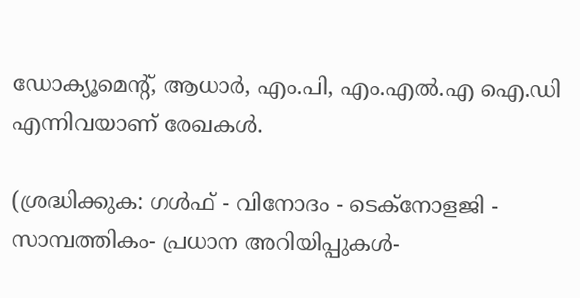ഡോക്യൂമെന്റ്, ആധാര്‍, എം.പി, എം.എല്‍.എ ഐ.ഡി എന്നിവയാണ് രേഖകള്‍.

(ശ്രദ്ധിക്കുക: ഗൾഫ് - വിനോദം - ടെക്നോളജി - സാമ്പത്തികം- പ്രധാന അറിയിപ്പുകൾ-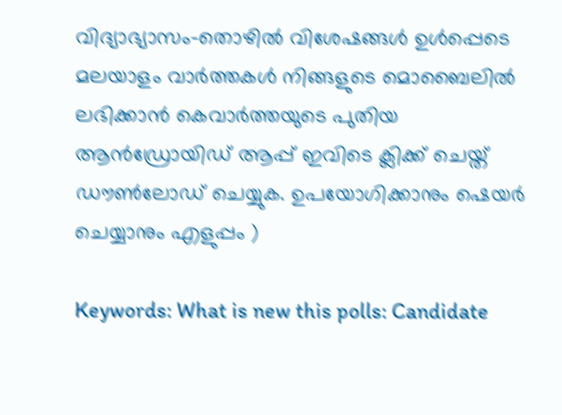വിദ്യാഭ്യാസം-തൊഴിൽ വിശേഷങ്ങൾ ഉൾപ്പെടെ മലയാളം വാർത്തകൾ നിങ്ങളുടെ മൊബൈലിൽ ലഭിക്കാൻ കെവാർത്തയുടെ പുതിയ ആൻഡ്രോയിഡ് ആപ്പ് ഇവിടെ ക്ലിക്ക് ചെയ്ത് ഡൗൺലോഡ് ചെയ്യുക. ഉപയോഗിക്കാനും ഷെയർ ചെയ്യാനും എളുപ്പം )

Keywords: What is new this polls: Candidate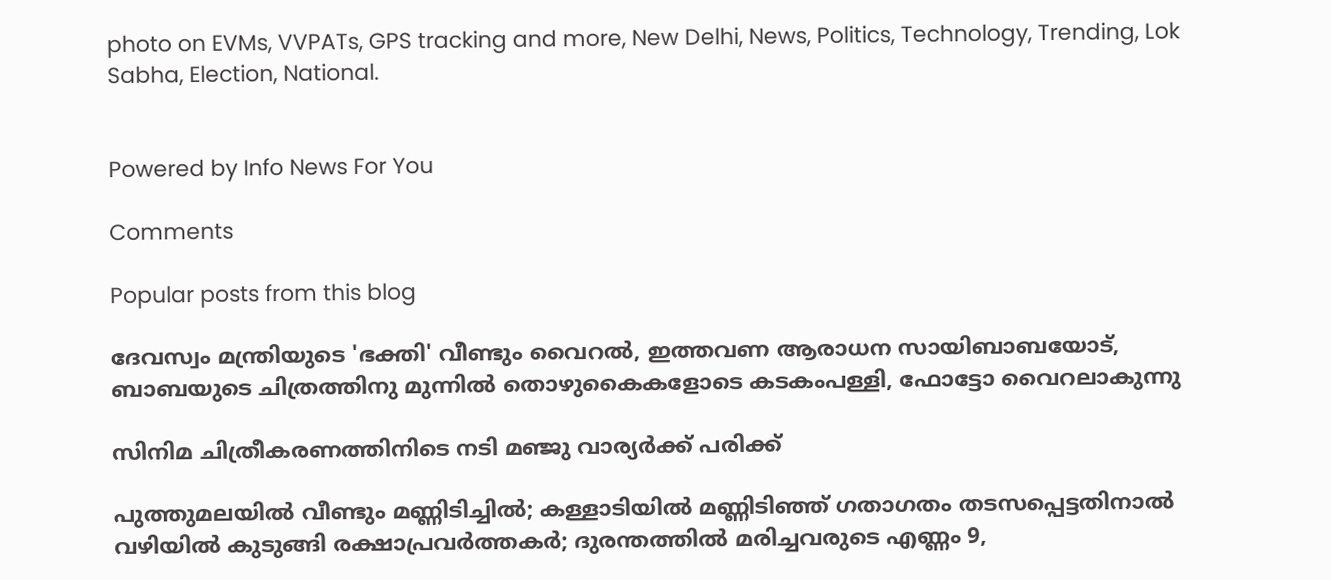photo on EVMs, VVPATs, GPS tracking and more, New Delhi, News, Politics, Technology, Trending, Lok Sabha, Election, National.


Powered by Info News For You

Comments

Popular posts from this blog

ദേവസ്വം മന്ത്രിയുടെ 'ഭക്തി' വീണ്ടും വൈറല്‍, ഇത്തവണ ആരാധന സായിബാബയോട്, ബാബയുടെ ചിത്രത്തിനു മുന്നില്‍ തൊഴുകൈകളോടെ കടകംപള്ളി, ഫോട്ടോ വൈറലാകുന്നു

സിനിമ ചിത്രീകരണത്തിനിടെ നടി മഞ്ജു വാര്യര്‍ക്ക് പരിക്ക്

പുത്തുമലയില്‍ വീണ്ടും മണ്ണിടിച്ചില്‍; കള്ളാടിയില്‍ മണ്ണിടിഞ്ഞ് ഗതാഗതം തടസപ്പെട്ടതിനാല്‍ വഴിയില്‍ കുടുങ്ങി രക്ഷാപ്രവര്‍ത്തകര്‍; ദുരന്തത്തില്‍ മരിച്ചവരുടെ എണ്ണം 9,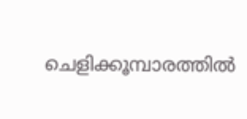ചെളിക്കൂമ്പാരത്തില്‍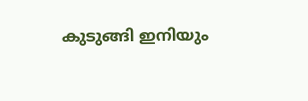കുടുങ്ങി ഇനിയും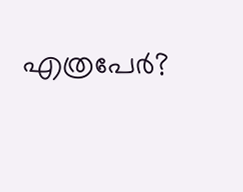എത്രപേര്‍?